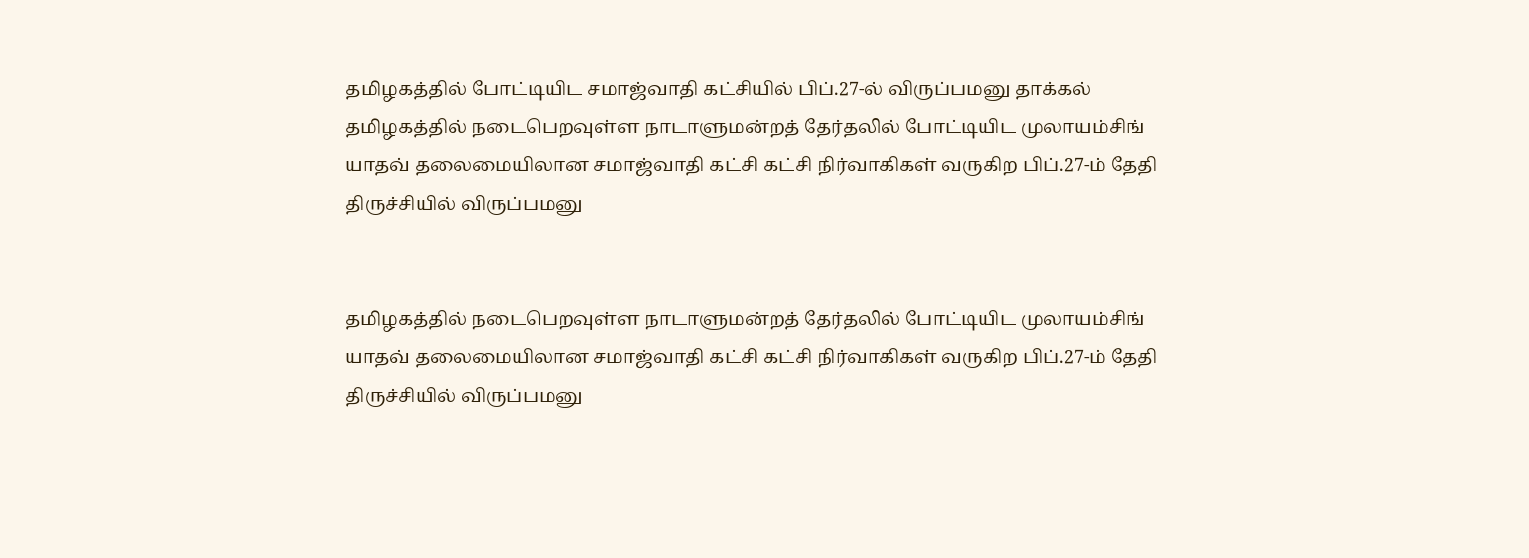தமிழகத்தில் போட்டியிட சமாஜ்வாதி கட்சியில் பிப்.27-ல் விருப்பமனு தாக்கல்
தமிழகத்தில் நடைபெறவுள்ள நாடாளுமன்றத் தேர்தலில் போட்டியிட முலாயம்சிங் யாதவ் தலைமையிலான சமாஜ்வாதி கட்சி கட்சி நிர்வாகிகள் வருகிற பிப்.27-ம் தேதி திருச்சியில் விருப்பமனு


தமிழகத்தில் நடைபெறவுள்ள நாடாளுமன்றத் தேர்தலில் போட்டியிட முலாயம்சிங் யாதவ் தலைமையிலான சமாஜ்வாதி கட்சி கட்சி நிர்வாகிகள் வருகிற பிப்.27-ம் தேதி திருச்சியில் விருப்பமனு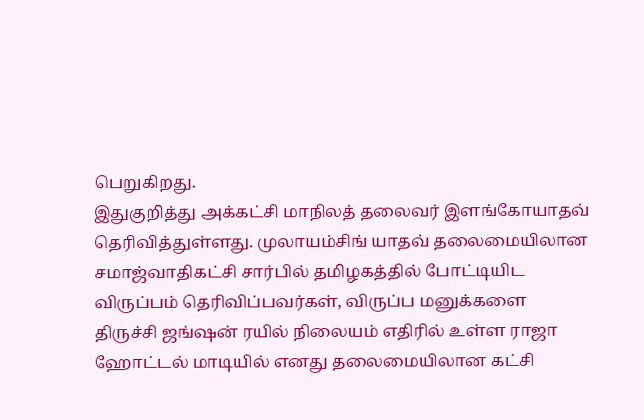பெறுகிறது.
இதுகுறித்து அக்கட்சி மாநிலத் தலைவர் இளங்கோயாதவ் தெரிவித்துள்ளது. முலாயம்சிங் யாதவ் தலைமையிலான சமாஜ்வாதிகட்சி சார்பில் தமிழகத்தில் போட்டியிட விருப்பம் தெரிவிப்பவர்கள், விருப்ப மனுக்களை திருச்சி ஜங்ஷன் ரயில் நிலையம் எதிரில் உள்ள ராஜா ஹோட்டல் மாடியில் எனது தலைமையிலான கட்சி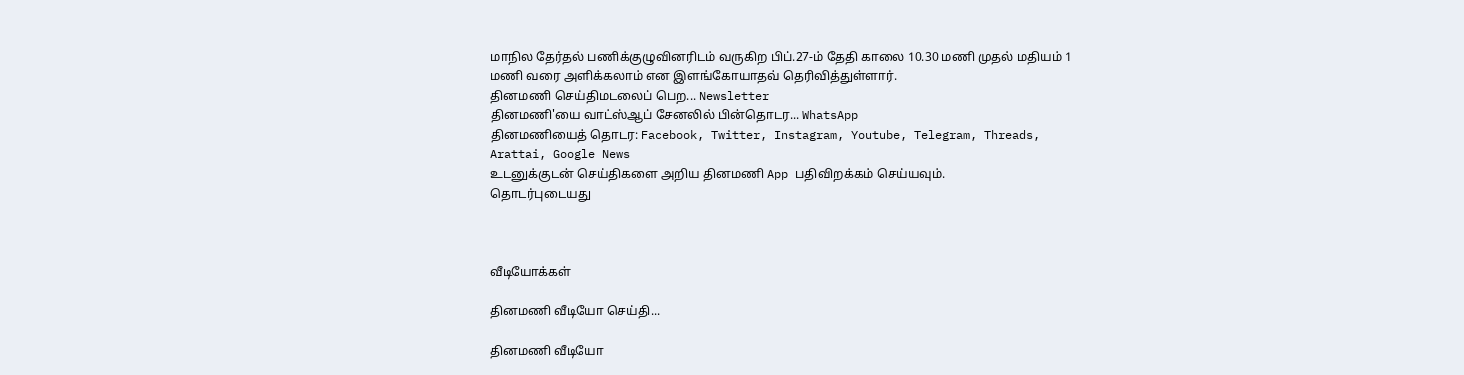மாநில தேர்தல் பணிக்குழுவினரிடம் வருகிற பிப்.27-ம் தேதி காலை 10.30 மணி முதல் மதியம் 1 மணி வரை அளிக்கலாம் என இளங்கோயாதவ் தெரிவித்துள்ளார்.
தினமணி செய்திமடலைப் பெற... Newsletter
தினமணி'யை வாட்ஸ்ஆப் சேனலில் பின்தொடர... WhatsApp
தினமணியைத் தொடர: Facebook, Twitter, Instagram, Youtube, Telegram, Threads, Arattai, Google News
உடனுக்குடன் செய்திகளை அறிய தினமணி App பதிவிறக்கம் செய்யவும்.
தொடர்புடையது



வீடியோக்கள்

தினமணி வீடியோ செய்தி...

தினமணி வீடியோ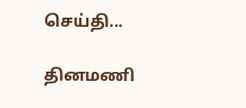செய்தி...

தினமணி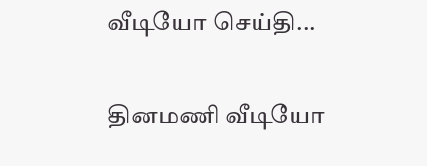வீடியோ செய்தி...

தினமணி வீடியோ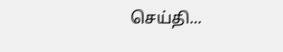செய்தி...